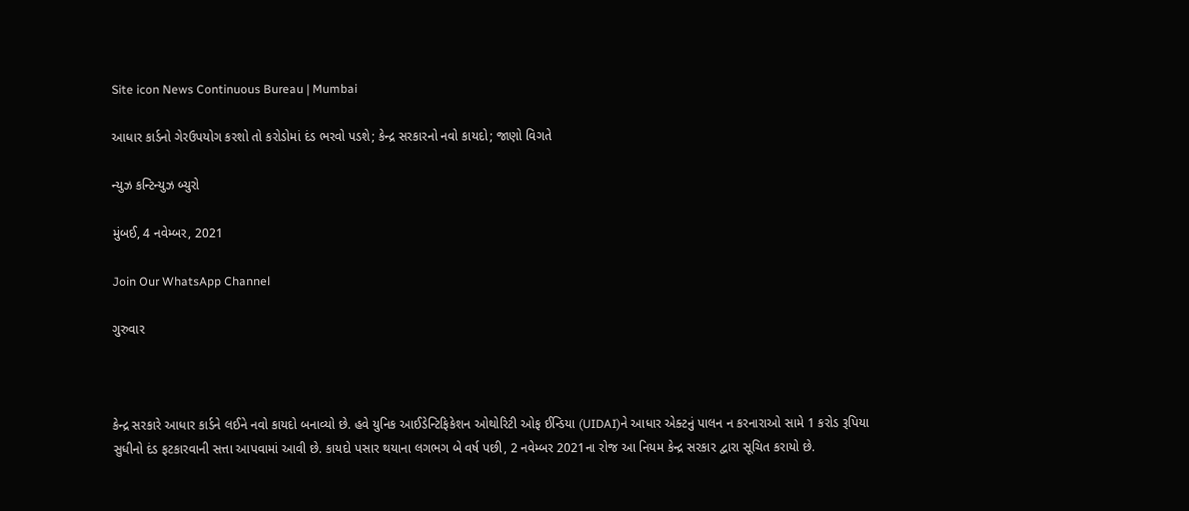Site icon News Continuous Bureau | Mumbai

આધાર કાર્ડનો ગેરઉપયોગ કરશો તો કરોડોમાં દંડ ભરવો પડશે; કેન્દ્ર સરકારનો નવો કાયદો; જાણો વિગતે

ન્યુઝ કન્ટિન્યુઝ બ્યુરો

મુંબઈ, 4 નવેમ્બર, 2021

Join Our WhatsApp Channel

ગુરુવાર



કેન્દ્ર સરકારે આધાર કાર્ડને લઈને નવો કાયદો બનાવ્યો છે. હવે યુનિક આઈડેન્ટિફિકેશન ઓથોરિટી ઓફ ઈન્ડિયા (UIDAI)ને આધાર એક્ટનું પાલન ન કરનારાઓ સામે 1 કરોડ રૂપિયા સુધીનો દંડ ફટકારવાની સત્તા આપવામાં આવી છે. કાયદો પસાર થયાના લગભગ બે વર્ષ પછી, 2 નવેમ્બર 2021ના રોજ આ નિયમ કેન્દ્ર સરકાર દ્વારા સૂચિત કરાયો છે.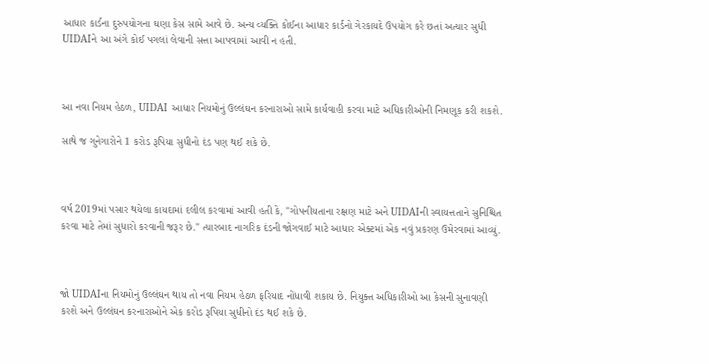આધાર કાર્ડના દુરુપયોગના ઘણા કેસ સામે આવે છે. અન્ય વ્યક્તિ કોઈના આધાર કાર્ડનો ગેરકાયદે ઉપયોગ કરે છતાં અત્યાર સુધી UIDAIને આ અંગે કોઈ પગલાં લેવાની સત્તા આપવામાં આવી ન હતી.



આ નવા નિયમ હેઠળ, UIDAI આધાર નિયમોનું ઉલ્લંઘન કરનારાઓ સામે કાર્યવાહી કરવા માટે અધિકારીઓની નિમણૂક કરી શકશે.

સાથે જ ગુનેગારોને 1 કરોડ રૂપિયા સુધીનો દંડ પણ થઈ શકે છે.



વર્ષ 2019માં પસાર થયેલા કાયદામાં દલીલ કરવામાં આવી હતી કે, "ગોપનીયતાના રક્ષણ માટે અને UIDAIની સ્વાયત્તતાને સુનિશ્ચિત કરવા માટે તેમાં સુધારો કરવાની જરૂર છે." ત્યારબાદ નાગરિક દંડની જોગવાઈ માટે આધાર એક્ટમાં એક નવું પ્રકરણ ઉમેરવામાં આવ્યું.



જો UIDAIના નિયમોનું ઉલ્લંઘન થાય તો નવા નિયમ હેઠળ ફરિયાદ નોંધાવી શકાય છે. નિયુક્ત અધિકારીઓ આ કેસની સુનાવણી કરશે અને ઉલ્લંઘન કરનારાઓને એક કરોડ રૂપિયા સુધીનો દંડ થઈ શકે છે.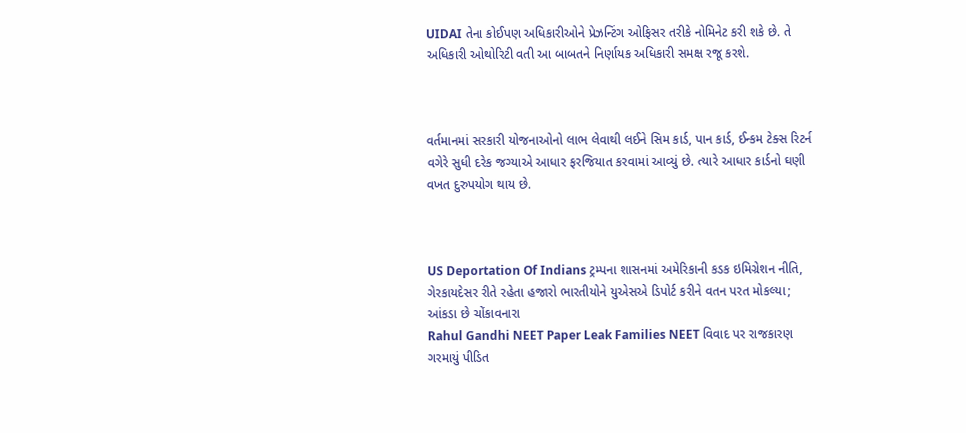UIDAI તેના કોઈપણ અધિકારીઓને પ્રેઝન્ટિંગ ઓફિસર તરીકે નોમિનેટ કરી શકે છે. તે અધિકારી ઓથોરિટી વતી આ બાબતને નિર્ણાયક અધિકારી સમક્ષ રજૂ કરશે.



વર્તમાનમાં સરકારી યોજનાઓનો લાભ લેવાથી લઈને સિમ કાર્ડ, પાન કાર્ડ, ઈન્કમ ટેક્સ રિટર્ન વગેરે સુધી દરેક જગ્યાએ આધાર ફરજિયાત કરવામાં આવ્યું છે. ત્યારે આધાર કાર્ડનો ઘણી વખત દુરુપયોગ થાય છે.



US Deportation Of Indians ટ્રમ્પના શાસનમાં અમેરિકાની કડક ઇમિગ્રેશન નીતિ, ગેરકાયદેસર રીતે રહેતા હજારો ભારતીયોને યુએસએ ડિપોર્ટ કરીને વતન પરત મોકલ્યા; આંકડા છે ચોંકાવનારા
Rahul Gandhi NEET Paper Leak Families NEET વિવાદ પર રાજકારણ ગરમાયું પીડિત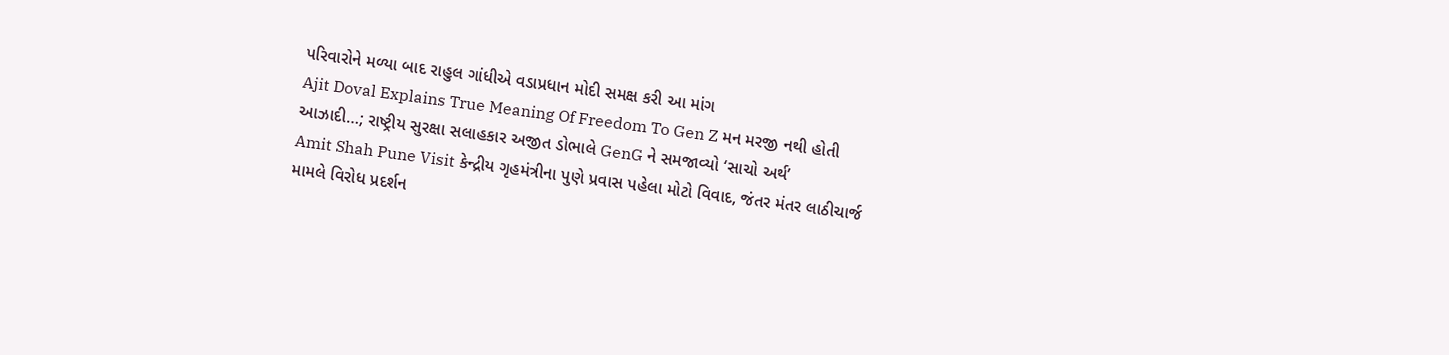પરિવારોને મળ્યા બાદ રાહુલ ગાંધીએ વડાપ્રધાન મોદી સમક્ષ કરી આ માંગ
Ajit Doval Explains True Meaning Of Freedom To Gen Z મન મરજી નથી હોતી આઝાદી…; રાષ્ટ્રીય સુરક્ષા સલાહકાર અજીત ડોભાલે GenG ને સમજાવ્યો ‘સાચો અર્થ’
Amit Shah Pune Visit કેન્દ્રીય ગૃહમંત્રીના પુણે પ્રવાસ પહેલા મોટો વિવાદ, જંતર મંતર લાઠીચાર્જ મામલે વિરોધ પ્રદર્શન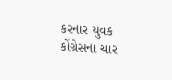કરનાર યુવક કોંગ્રેસના ચાર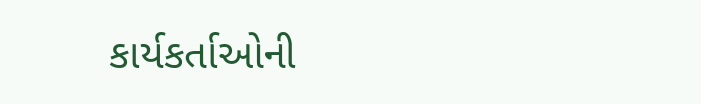કાર્યકર્તાઓની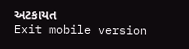અટકાયત
Exit mobile version